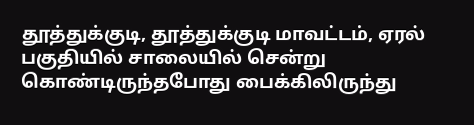தூத்துக்குடி, தூத்துக்குடி மாவட்டம், ஏரல் பகுதியில் சாலையில் சென்று கொண்டிருந்தபோது பைக்கிலிருந்து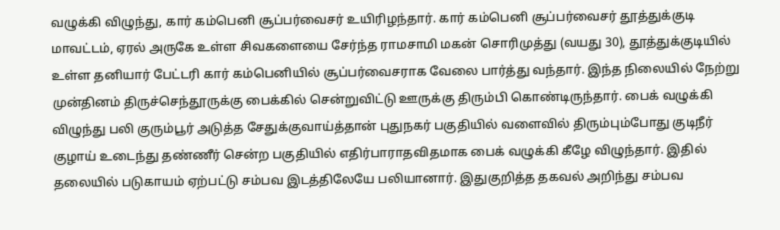வழுக்கி விழுந்து, கார் கம்பெனி சூப்பர்வைசர் உயிரிழந்தார். கார் கம்பெனி சூப்பர்வைசர் தூத்துக்குடி மாவட்டம், ஏரல் அருகே உள்ள சிவகளையை சேர்ந்த ராமசாமி மகன் சொரிமுத்து (வயது 30), தூத்துக்குடியில் உள்ள தனியார் பேட்டரி கார் கம்பெனியில் சூப்பர்வைசராக வேலை பார்த்து வந்தார். இந்த நிலையில் நேற்று முன்தினம் திருச்செந்தூருக்கு பைக்கில் சென்றுவிட்டு ஊருக்கு திரும்பி கொண்டிருந்தார். பைக் வழுக்கி விழுந்து பலி குரும்பூர் அடுத்த சேதுக்குவாய்த்தான் புதுநகர் பகுதியில் வளைவில் திரும்பும்போது குடிநீர் குழாய் உடைந்து தண்ணீர் சென்ற பகுதியில் எதிர்பாராதவிதமாக பைக் வழுக்கி கீழே விழுந்தார். இதில் தலையில் படுகாயம் ஏற்பட்டு சம்பவ இடத்திலேயே பலியானார். இதுகுறித்த தகவல் அறிந்து சம்பவ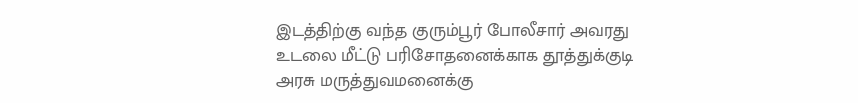இடத்திற்கு வந்த குரும்பூர் போலீசார் அவரது உடலை மீட்டு பரிசோதனைக்காக தூத்துக்குடி அரசு மருத்துவமனைக்கு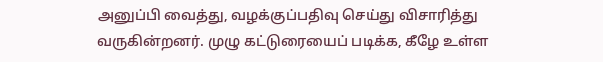அனுப்பி வைத்து, வழக்குப்பதிவு செய்து விசாரித்து வருகின்றனர். முழு கட்டுரையைப் படிக்க, கீழே உள்ள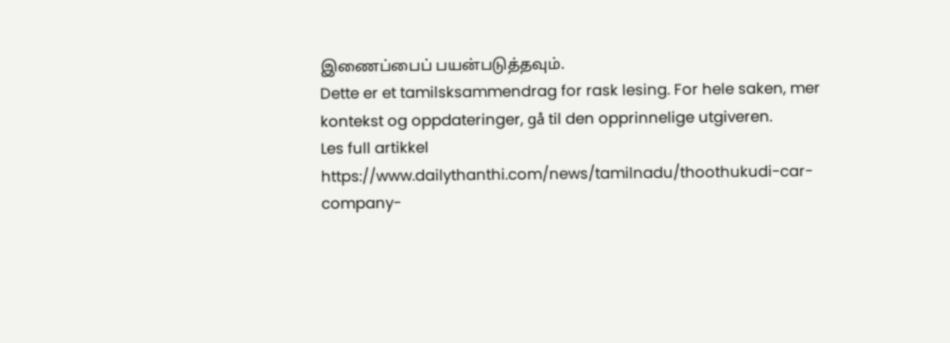இணைப்பைப் பயன்படுத்தவும்.
Dette er et tamilsksammendrag for rask lesing. For hele saken, mer kontekst og oppdateringer, gå til den opprinnelige utgiveren.
Les full artikkel
https://www.dailythanthi.com/news/tamilnadu/thoothukudi-car-company-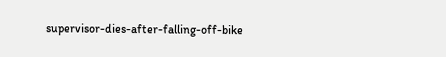supervisor-dies-after-falling-off-bike